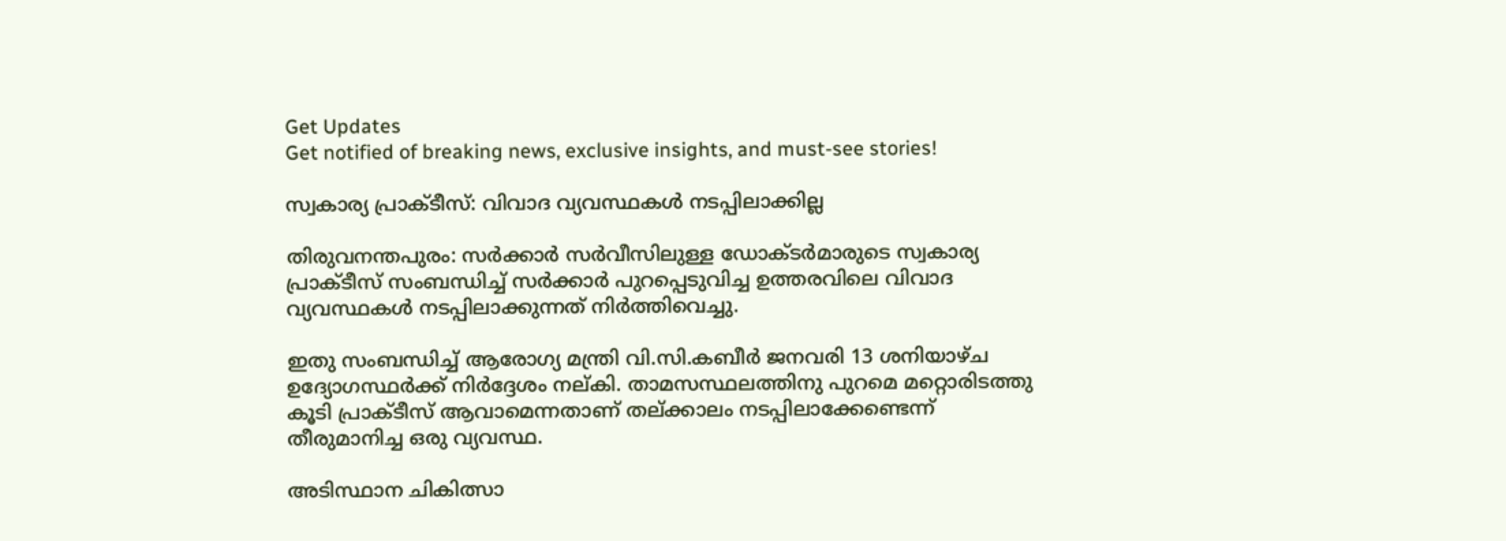Get Updates
Get notified of breaking news, exclusive insights, and must-see stories!

സ്വകാര്യ പ്രാക്ടീസ്: വിവാദ വ്യവസ്ഥകള്‍ നടപ്പിലാക്കില്ല

തിരുവനന്തപുരം: സര്‍ക്കാര്‍ സര്‍വീസിലുള്ള ഡോക്ടര്‍മാരുടെ സ്വകാര്യ പ്രാക്ടീസ് സംബന്ധിച്ച് സര്‍ക്കാര്‍ പുറപ്പെടുവിച്ച ഉത്തരവിലെ വിവാദ വ്യവസ്ഥകള്‍ നടപ്പിലാക്കുന്നത് നിര്‍ത്തിവെച്ചു.

ഇതു സംബന്ധിച്ച് ആരോഗ്യ മന്ത്രി വി.സി.കബീര്‍ ജനവരി 13 ശനിയാഴ്ച ഉദ്യോഗസ്ഥര്‍ക്ക് നിര്‍ദ്ദേശം നല്കി. താമസസ്ഥലത്തിനു പുറമെ മറ്റൊരിടത്തു കൂടി പ്രാക്ടീസ് ആവാമെന്നതാണ് തല്ക്കാലം നടപ്പിലാക്കേണ്ടെന്ന് തീരുമാനിച്ച ഒരു വ്യവസ്ഥ.

അടിസ്ഥാന ചികിത്സാ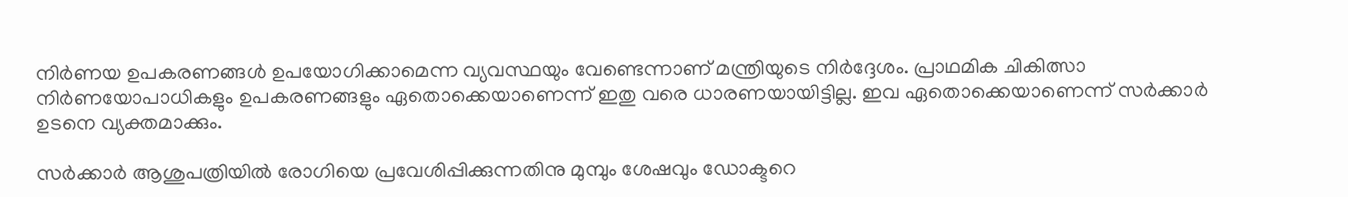നിര്‍ണയ ഉപകരണങ്ങള്‍ ഉപയോഗിക്കാമെന്ന വ്യവസ്ഥയും വേണ്ടെന്നാണ് മന്ത്രിയുടെ നിര്‍ദ്ദേശം. പ്രാഥമിക ചികിത്സാ നിര്‍ണയോപാധികളും ഉപകരണങ്ങളും ഏതൊക്കെയാണെന്ന് ഇതു വരെ ധാരണയായിട്ടില്ല. ഇവ ഏതൊക്കെയാണെന്ന് സര്‍ക്കാര്‍ ഉടനെ വ്യക്തമാക്കും.

സര്‍ക്കാര്‍ ആശുപത്രിയില്‍ രോഗിയെ പ്രവേശിപ്പിക്കുന്നതിനു മുമ്പും ശേഷവും ഡോക്ടറെ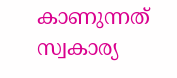കാണുന്നത് സ്വകാര്യ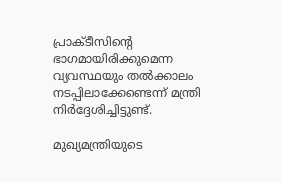പ്രാക്ടീസിന്റെ ഭാഗമായിരിക്കുമെന്ന വ്യവസ്ഥയും തല്‍ക്കാലം നടപ്പിലാക്കേണ്ടെന്ന് മന്ത്രി നിര്‍ദ്ദേശിച്ചിട്ടുണ്ട്.

മുഖ്യമന്ത്രിയുടെ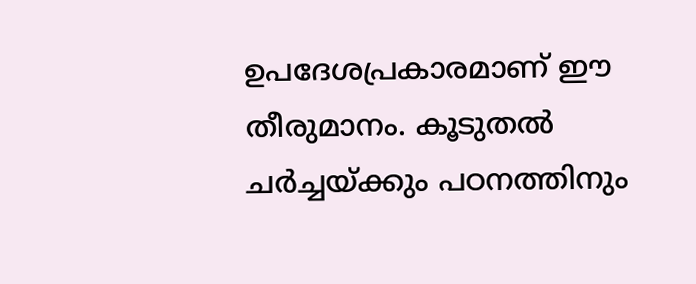ഉപദേശപ്രകാരമാണ് ഈ തീരുമാനം. കൂടുതല്‍ ചര്‍ച്ചയ്ക്കും പഠനത്തിനും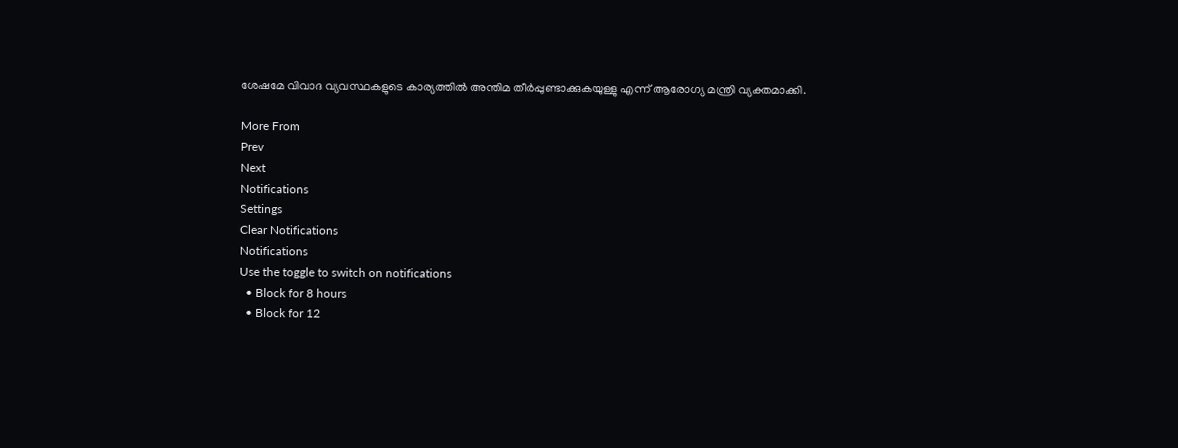ശേഷമേ വിവാദ വ്യവസ്ഥകളുടെ കാര്യത്തില്‍ അന്തിമ തീര്‍പ്പുണ്ടാക്കുകയുള്ളു എന്ന് ആരോഗ്യ മന്ത്രി വ്യക്തമാക്കി.

More From
Prev
Next
Notifications
Settings
Clear Notifications
Notifications
Use the toggle to switch on notifications
  • Block for 8 hours
  • Block for 12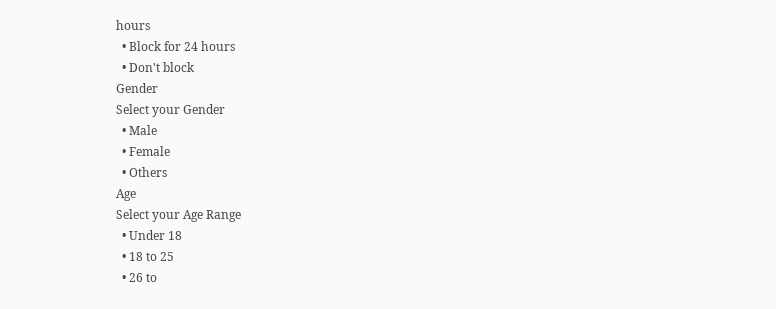hours
  • Block for 24 hours
  • Don't block
Gender
Select your Gender
  • Male
  • Female
  • Others
Age
Select your Age Range
  • Under 18
  • 18 to 25
  • 26 to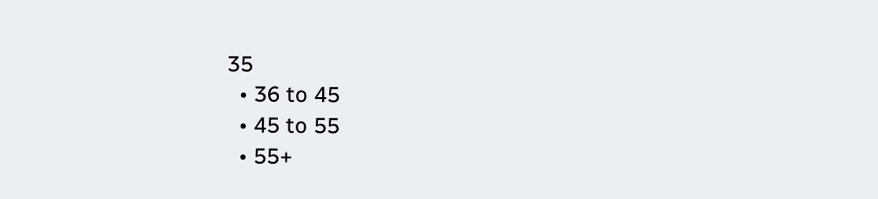35
  • 36 to 45
  • 45 to 55
  • 55+